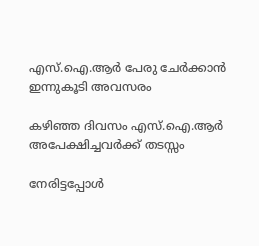എസ്.ഐ.ആർ പേരു ചേര്‍ക്കാന്‍ ഇന്നുകൂടി അവസരം

കഴിഞ്ഞ ദിവസം എസ്.ഐ.ആർ അപേക്ഷിച്ചവർക്ക് തടസ്സം

നേരിട്ടപ്പോൾ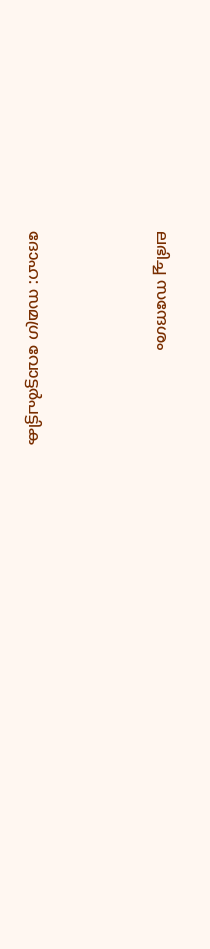ലഭിച്ച സന്ദേശം



ദോഹ: സമഗ്ര വോട്ടര്‍പട്ടിക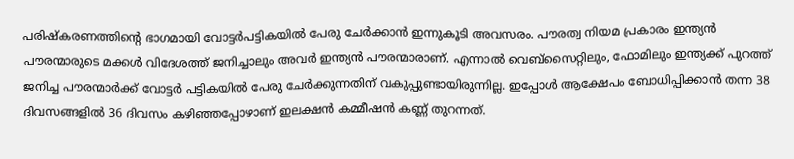പരിഷ്‌കരണത്തിന്റെ ഭാഗമായി വോട്ടര്‍പട്ടികയില്‍ പേരു ചേര്‍ക്കാന്‍ ഇന്നുകൂടി അവസരം. പൗരത്വ നിയമ പ്രകാരം ഇന്ത്യൻ പൗരന്മാരുടെ മക്കൾ വിദേശത്ത് ജനിച്ചാലും അവർ ഇന്ത്യൻ പൗരന്മാരാണ്. എന്നാൽ വെബ്സൈറ്റിലും, ഫോമിലും ഇന്ത്യക്ക് പുറത്ത് ജനിച്ച പൗരന്മാർക്ക് വോട്ടർ പട്ടികയിൽ പേരു ചേർക്കുന്നതിന് വകുപ്പുണ്ടായിരുന്നില്ല. ഇപ്പോൾ ആക്ഷേപം ബോധിപ്പിക്കാൻ തന്ന 38 ദിവസങ്ങളിൽ 36 ദിവസം കഴിഞ്ഞപ്പോഴാണ് ഇലക്ഷൻ കമ്മീഷൻ കണ്ണ് തുറന്നത്.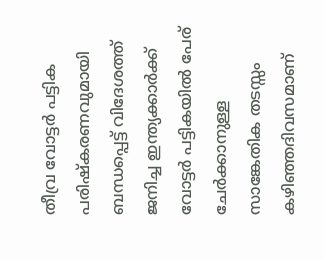തീവ്ര വോട്ടർ പട്ടിക പരിഷ്കരണവുമായി ബന്ധപ്പെട്ട് വിദേശത്ത് ജനിച്ച ഇന്ത്യക്കാർക്ക് വോട്ടർ പട്ടികയിൽ പേര് ചേർക്കാനുള്ള സാങ്കേതിക തടസ്സം കഴിഞ്ഞദിവസമാണ്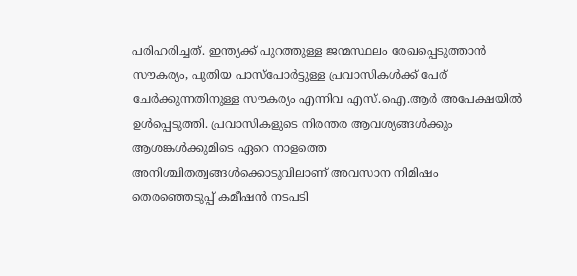പരിഹരിച്ചത്. ഇന്ത്യക്ക് പുറത്തുള്ള ജന്മസ്ഥലം രേഖപ്പെടുത്താൻ സൗകര്യം, പുതിയ പാസ്‌പോർട്ടുള്ള പ്രവാസികൾക്ക് പേര് ചേർക്കുന്നതിനുള്ള സൗകര്യം എന്നിവ എസ്.ഐ.ആർ അപേക്ഷയിൽ ഉൾപ്പെടുത്തി. പ്രവാസികളുടെ നിരന്തര ആവശ്യങ്ങൾക്കും ആശങ്കൾക്കുമിടെ ഏറെ നാളത്തെ അനിശ്ചിതത്വങ്ങൾക്കൊടുവിലാണ് അവസാന നിമിഷം തെരഞ്ഞെടുപ്പ് കമീഷൻ നടപടി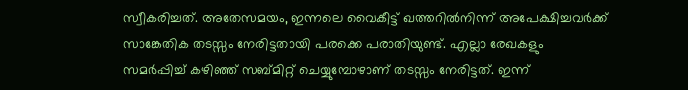സ്വീകരിച്ചത്. അതേസമയം, ഇന്നലെ വൈകീട്ട് ഖത്തറിൽനിന്ന് അപേക്ഷിച്ചവർക്ക് സാങ്കേതിക തടസ്സം നേരിട്ടതായി പരക്കെ പരാതിയുണ്ട്. എല്ലാ രേഖകളും സമർപ്പിച്ച് കഴിഞ്ഞ് സബ്മിറ്റ് ചെയ്യുമ്പോഴാണ് തടസ്സം നേരിട്ടത്. ഇന്ന്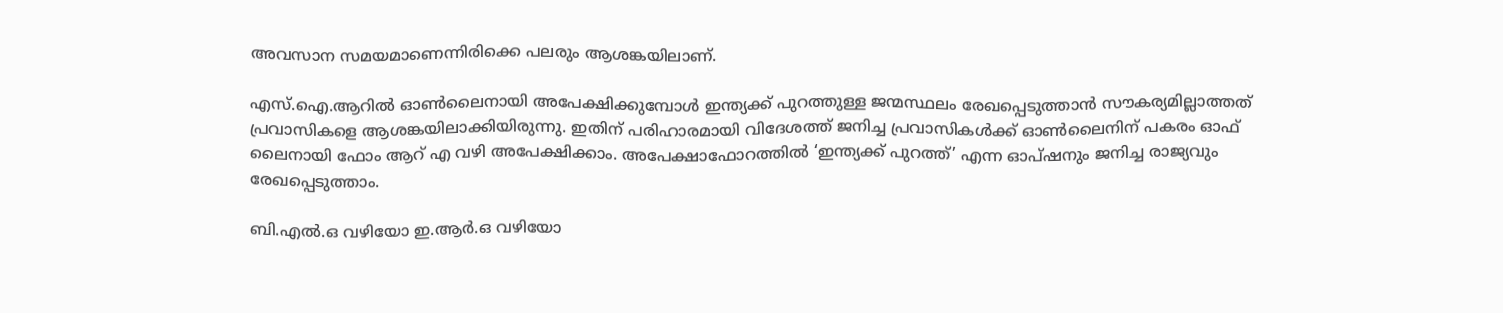അവസാന സമയമാണെന്നിരിക്കെ പലരും ആശങ്കയിലാണ്.

എസ്.ഐ.ആറിൽ ഓൺലൈനായി അപേക്ഷിക്കുമ്പോൾ ഇന്ത്യക്ക് പുറത്തുള്ള ജന്മസ്ഥലം രേഖപ്പെടുത്താൻ സൗകര്യമില്ലാത്തത് പ്രവാസികളെ ആശങ്കയിലാക്കിയിരുന്നു. ഇതിന് പരിഹാരമായി വിദേശത്ത് ജനിച്ച പ്രവാസികൾക്ക് ഓൺലൈനിന് പകരം ഓഫ് ലൈനായി ഫോം ആറ് എ വഴി അപേക്ഷിക്കാം. അപേക്ഷാഫോറത്തിൽ ‘ഇന്ത്യക്ക് പുറത്ത്’ എന്ന ഓപ്ഷനും ജനിച്ച രാജ്യവും രേഖപ്പെടുത്താം.

ബി.എൽ.ഒ വഴിയോ ഇ.ആർ.ഒ വഴിയോ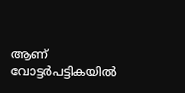ആണ് വോട്ടർപട്ടികയിൽ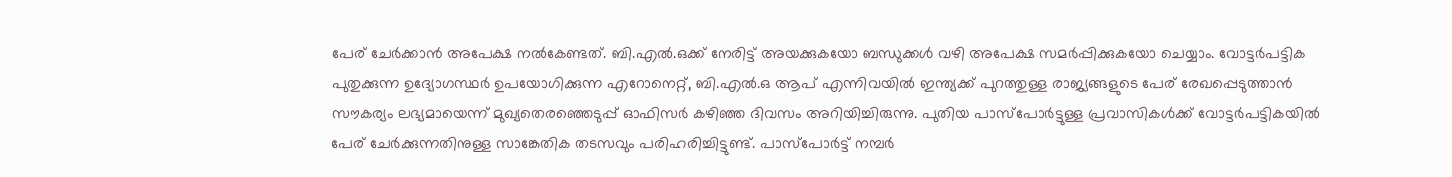പേര് ചേർക്കാൻ അപേക്ഷ നൽകേണ്ടത്. ബി.എൽ.ഒക്ക് നേരിട്ട് അയക്കുകയോ ബന്ധുക്കൾ വഴി അപേക്ഷ സമർപ്പിക്കുകയോ ചെയ്യാം. വോട്ടർപട്ടിക പുതുക്കുന്ന ഉദ്യോഗസ്ഥർ ഉപയോഗിക്കുന്ന എറോനെറ്റ്, ബി.എൽ.ഒ ആപ് എന്നിവയിൽ ഇന്ത്യക്ക് പുറത്തുള്ള രാജ്യങ്ങളുടെ പേര് രേഖപ്പെടുത്താൻ സൗകര്യം ലഭ്യമായെന്ന് മുഖ്യതെരഞ്ഞെടുപ്പ് ഓഫിസർ കഴിഞ്ഞ ദിവസം അറിയിച്ചിരുന്നു. പുതിയ പാസ്‌പോർട്ടുള്ള പ്രവാസികൾക്ക് വോട്ടർപട്ടികയിൽ പേര് ചേർക്കുന്നതിനുള്ള സാങ്കേതിക തടസവും പരിഹരിച്ചിട്ടുണ്ട്. പാസ്‌പോർട്ട് നമ്പർ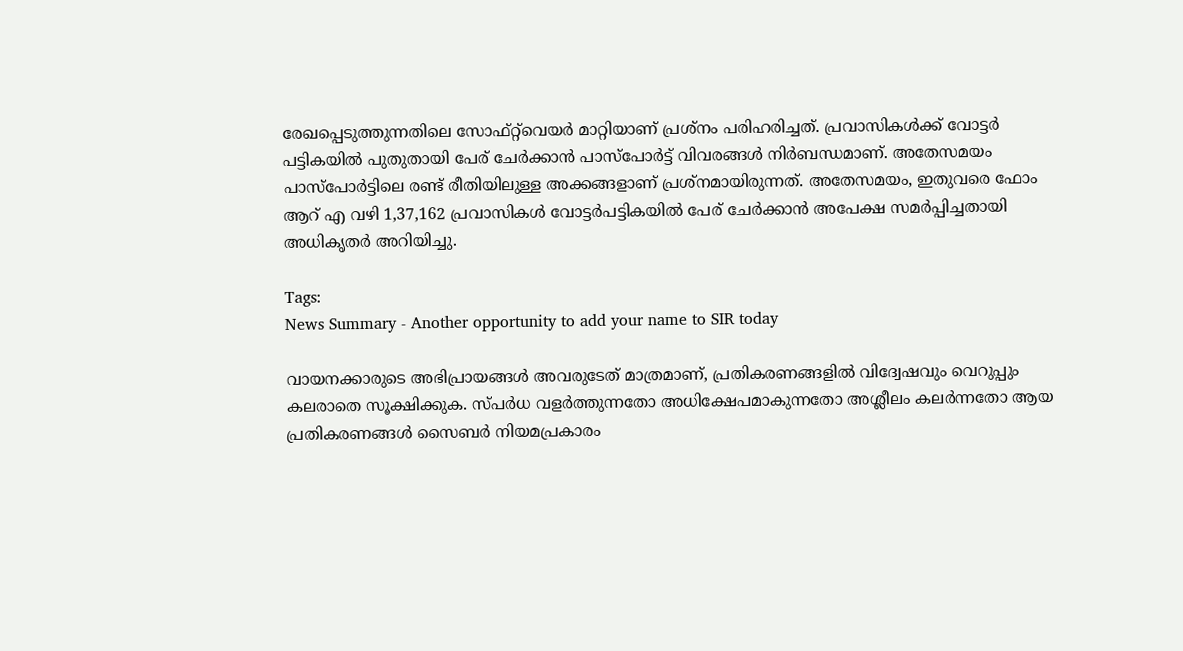രേഖപ്പെടുത്തുന്നതിലെ സോഫ്റ്റ്‌വെയർ മാറ്റിയാണ് പ്രശ്നം പരിഹരിച്ചത്. പ്രവാസികൾക്ക് വോട്ടർ പട്ടികയിൽ പുതുതായി പേര് ചേർക്കാൻ പാസ്‌പോർട്ട് വിവരങ്ങൾ നിർബന്ധമാണ്. അതേസമയം പാസ്പോർട്ടിലെ രണ്ട് രീതിയിലുള്ള അക്കങ്ങളാണ് പ്രശ്നമായിരുന്നത്. അതേസമയം, ഇതുവരെ ഫോം ആറ് എ വഴി 1,37,162 പ്രവാസികൾ വോട്ടർപട്ടികയിൽ പേര് ചേർക്കാൻ അപേക്ഷ സമർപ്പിച്ചതായി അധികൃതർ അറിയിച്ചു.

Tags:
News Summary - Another opportunity to add your name to SIR today

വായനക്കാരുടെ അഭിപ്രായങ്ങള്‍ അവരുടേത് മാത്രമാണ്, പ്രതികരണങ്ങളിൽ വിദ്വേഷവും വെറുപ്പും കലരാതെ സൂക്ഷിക്കുക. സ്പർധ വളർത്തുന്നതോ അധിക്ഷേപമാകുന്നതോ അശ്ലീലം കലർന്നതോ ആയ പ്രതികരണങ്ങൾ സൈബർ നിയമപ്രകാരം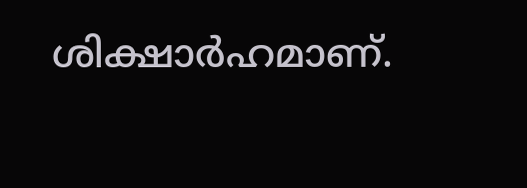ശിക്ഷാർഹമാണ്.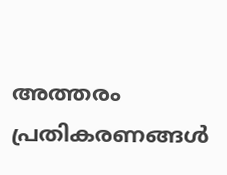അത്തരം പ്രതികരണങ്ങൾ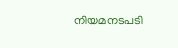നിയമനടപടി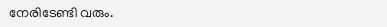നേരിടേണ്ടി വരും.